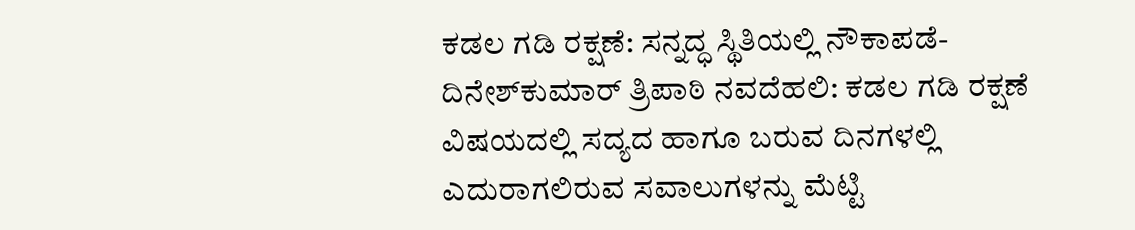ಕಡಲ ಗಡಿ ರಕ್ಷಣೆ: ಸನ್ನದ್ಧ ಸ್ಥಿತಿಯಲ್ಲಿ ನೌಕಾಪಡೆ- ದಿನೇಶ್‌ಕುಮಾರ್‌ ತ್ರಿಪಾಠಿ ನವದೆಹಲಿ: ಕಡಲ ಗಡಿ ರಕ್ಷಣೆ ವಿಷಯದಲ್ಲಿ ಸದ್ಯದ ಹಾಗೂ ಬರುವ ದಿನಗಳಲ್ಲಿ ಎದುರಾಗಲಿರುವ ಸವಾಲುಗಳನ್ನು ಮೆಟ್ಟಿ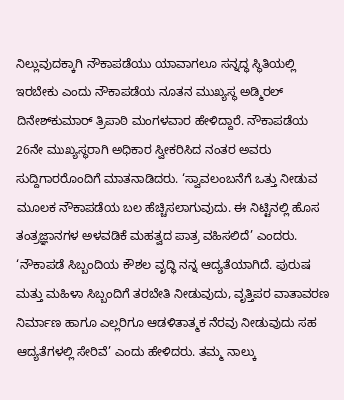ನಿಲ್ಲುವುದಕ್ಕಾಗಿ ನೌಕಾಪಡೆಯು ಯಾವಾಗಲೂ ಸನ್ನದ್ಧ ಸ್ಥಿತಿಯಲ್ಲಿ ಇರಬೇಕು ಎಂದು ನೌಕಾಪಡೆಯ ನೂತನ ಮುಖ್ಯಸ್ಥ ಅಡ್ಮಿರಲ್ ದಿನೇಶ್‌ಕುಮಾರ್‌ ತ್ರಿಪಾಠಿ ಮಂಗಳವಾರ ಹೇಳಿದ್ದಾರೆ. ನೌಕಾಪಡೆಯ 26ನೇ ಮುಖ್ಯಸ್ಥರಾಗಿ ಅಧಿಕಾರ ಸ್ವೀಕರಿಸಿದ ನಂತರ ಅವರು ಸುದ್ದಿಗಾರರೊಂದಿಗೆ ಮಾತನಾಡಿದರು. ‘ಸ್ವಾವಲಂಬನೆಗೆ ಒತ್ತು ನೀಡುವ ಮೂಲಕ ನೌಕಾಪಡೆಯ ಬಲ ಹೆಚ್ಚಿಸಲಾಗುವುದು. ಈ ನಿಟ್ಟಿನಲ್ಲಿ ಹೊಸ ತಂತ್ರಜ್ಞಾನಗಳ ಅಳವಡಿಕೆ ಮಹತ್ವದ ಪಾತ್ರ ವಹಿಸಲಿದೆ’ ಎಂದರು. ‘ನೌಕಾಪಡೆ ಸಿಬ್ಬಂದಿಯ ಕೌಶಲ ವೃದ್ಧಿ ನನ್ನ ಆದ್ಯತೆಯಾಗಿದೆ. ಪುರುಷ ಮತ್ತು ಮಹಿಳಾ ಸಿಬ್ಬಂದಿಗೆ ತರಬೇತಿ ನೀಡುವುದು, ವೃತ್ತಿಪರ ವಾತಾವರಣ ನಿರ್ಮಾಣ ಹಾಗೂ ಎಲ್ಲರಿಗೂ ಆಡಳಿತಾತ್ಮಕ ನೆರವು ನೀಡುವುದು ಸಹ ಆದ್ಯತೆಗಳಲ್ಲಿ ಸೇರಿವೆ’ ಎಂದು ಹೇಳಿದರು. ತಮ್ಮ ನಾಲ್ಕು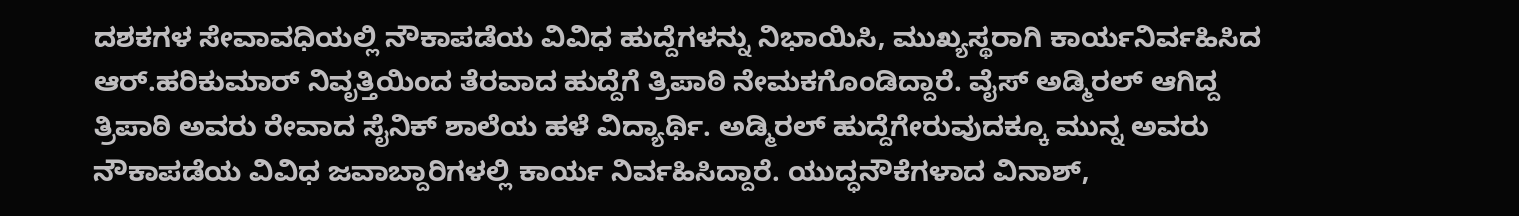ದಶಕಗಳ ಸೇವಾವಧಿಯಲ್ಲಿ ನೌಕಾಪಡೆಯ ವಿವಿಧ ಹುದ್ದೆಗಳನ್ನು ನಿಭಾಯಿಸಿ, ಮುಖ್ಯಸ್ಥರಾಗಿ ಕಾರ್ಯನಿರ್ವಹಿಸಿದ ಆರ್‌.ಹರಿಕುಮಾರ್‌ ನಿವೃತ್ತಿಯಿಂದ ತೆರವಾದ ಹುದ್ದೆಗೆ ತ್ರಿಪಾಠಿ ನೇಮಕಗೊಂಡಿದ್ದಾರೆ. ವೈಸ್ ಅಡ್ಮಿರಲ್‌ ಆಗಿದ್ದ ತ್ರಿಪಾಠಿ ಅವರು ರೇವಾದ ಸೈನಿಕ್‌ ಶಾಲೆಯ ಹಳೆ ವಿದ್ಯಾರ್ಥಿ. ಅಡ್ಮಿರಲ್‌ ಹುದ್ದೆಗೇರುವುದಕ್ಕೂ ಮುನ್ನ ಅವರು ನೌಕಾಪಡೆಯ ವಿವಿಧ ಜವಾಬ್ದಾರಿಗಳಲ್ಲಿ ಕಾರ್ಯ ನಿರ್ವಹಿಸಿದ್ದಾರೆ. ಯುದ್ಧನೌಕೆಗಳಾದ ವಿನಾಶ್,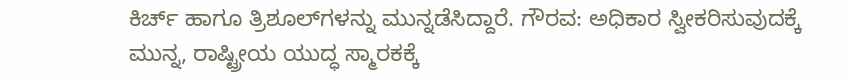ಕಿರ್ಚ್‌ ಹಾಗೂ ತ್ರಿಶೂಲ್‌ಗಳನ್ನು ಮುನ್ನಡೆಸಿದ್ದಾರೆ. ಗೌರವ: ಅಧಿಕಾರ ಸ್ವೀಕರಿಸುವುದಕ್ಕೆ ಮುನ್ನ, ರಾಷ್ಟ್ರೀಯ ಯುದ್ಧ ಸ್ಮಾರಕಕ್ಕೆ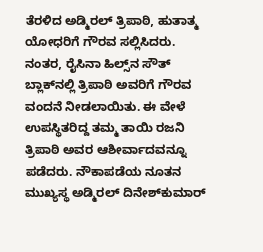ತೆರಳಿದ ಅಡ್ಮಿರಲ್‌ ತ್ರಿಪಾಠಿ, ಹುತಾತ್ಮ ಯೋಧರಿಗೆ ಗೌರವ ಸಲ್ಲಿಸಿದರು. ನಂತರ, ರೈಸಿನಾ ಹಿಲ್ಸ್‌ನ ಸೌತ್ ಬ್ಲಾಕ್‌ನಲ್ಲಿ ತ್ರಿಪಾಠಿ ಅವರಿಗೆ ಗೌರವ ವಂದನೆ ನೀಡಲಾಯಿತು. ಈ ವೇಳೆ ಉಪಸ್ಥಿತರಿದ್ದ ತಮ್ಮ ತಾಯಿ ರಜನಿ ತ್ರಿಪಾಠಿ ಅವರ ಆಶೀರ್ವಾದವನ್ನೂ ಪಡೆದರು. ನೌಕಾಪಡೆಯ ನೂತನ ಮುಖ್ಯಸ್ಥ ಅಡ್ಮಿರಲ್‌ ದಿನೇಶ್‌ಕುಮಾರ್‌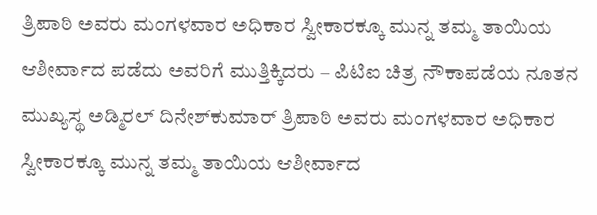ತ್ರಿಪಾಠಿ ಅವರು ಮಂಗಳವಾರ ಅಧಿಕಾರ ಸ್ವೀಕಾರಕ್ಕೂ ಮುನ್ನ ತಮ್ಮ ತಾಯಿಯ ಆಶೀರ್ವಾದ ಪಡೆದು ಅವರಿಗೆ ಮುತ್ತಿಕ್ಕಿದರು – ಪಿಟಿಐ ಚಿತ್ರ ನೌಕಾಪಡೆಯ ನೂತನ ಮುಖ್ಯಸ್ಥ ಅಡ್ಮಿರಲ್‌ ದಿನೇಶ್‌ಕುಮಾರ್‌ ತ್ರಿಪಾಠಿ ಅವರು ಮಂಗಳವಾರ ಅಧಿಕಾರ ಸ್ವೀಕಾರಕ್ಕೂ ಮುನ್ನ ತಮ್ಮ ತಾಯಿಯ ಆಶೀರ್ವಾದ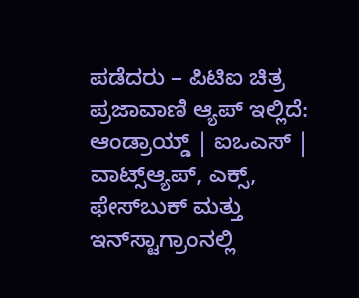ಪಡೆದರು – ಪಿಟಿಐ ಚಿತ್ರ ಪ್ರಜಾವಾಣಿ ಆ್ಯಪ್ ಇಲ್ಲಿದೆ: ಆಂಡ್ರಾಯ್ಡ್ | ಐಒಎಸ್ | ವಾಟ್ಸ್ಆ್ಯಪ್, ಎಕ್ಸ್, ಫೇಸ್‌ಬುಕ್ ಮತ್ತು ಇನ್‌ಸ್ಟಾಗ್ರಾಂನಲ್ಲಿ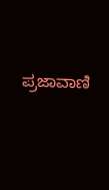ಪ್ರಜಾವಾಣಿ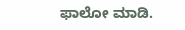ಫಾಲೋ ಮಾಡಿ.